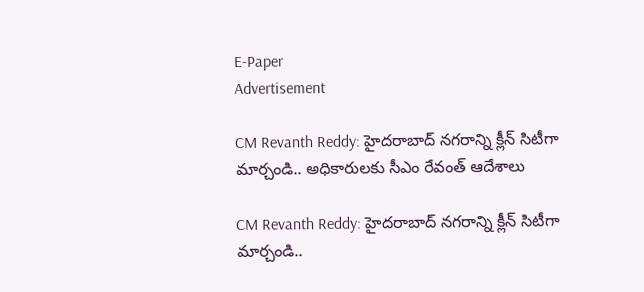E-Paper
Advertisement

CM Revanth Reddy: హైదరాబాద్ నగరాన్ని క్లీన్ సిటీగా మార్చండి.. అధికారులకు సీఎం రేవంత్ ఆదేశాలు

CM Revanth Reddy: హైదరాబాద్ నగరాన్ని క్లీన్ సిటీగా మార్చండి..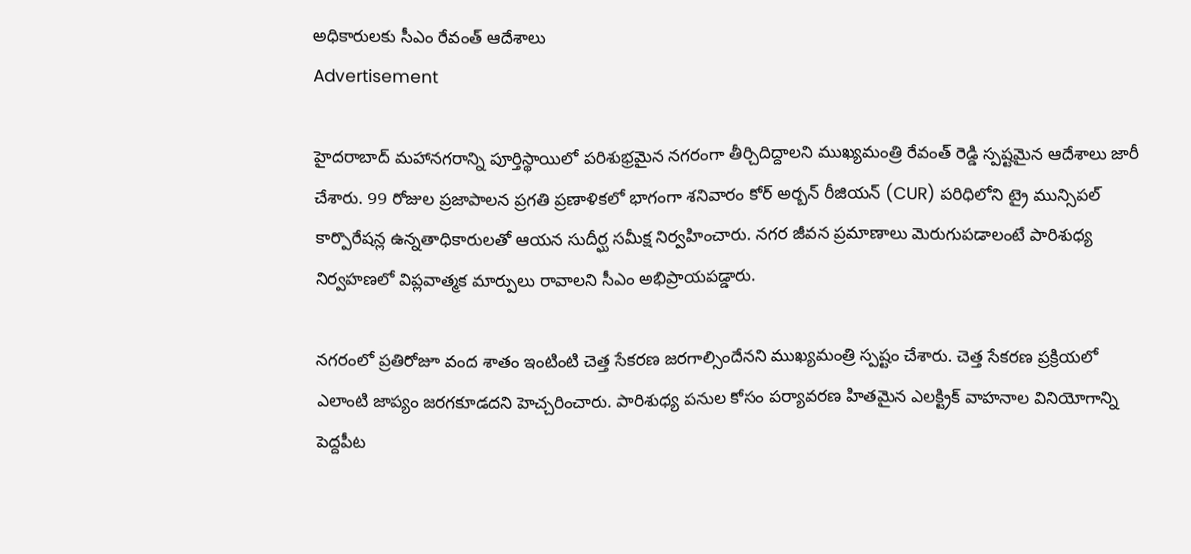అధికారులకు సీఎం రేవంత్ ఆదేశాలు
Advertisement

హైదరాబాద్ మహానగరాన్ని పూర్తిస్థాయిలో పరిశుభ్రమైన నగరంగా తీర్చిదిద్దాలని ముఖ్యమంత్రి రేవంత్ రెడ్డి స్పష్టమైన ఆదేశాలు జారీ చేశారు. 99 రోజుల ప్రజాపాలన ప్రగతి ప్రణాళికలో భాగంగా శనివారం కోర్ అర్బన్ రీజియన్ (CUR) పరిధిలోని ట్రై మున్సిపల్ కార్పొరేషన్ల ఉన్నతాధికారులతో ఆయన సుదీర్ఘ సమీక్ష నిర్వహించారు. నగర జీవన ప్రమాణాలు మెరుగుపడాలంటే పారిశుధ్య నిర్వహణలో విప్లవాత్మక మార్పులు రావాలని సీఎం అభిప్రాయపడ్డారు.

నగరంలో ప్రతిరోజూ వంద శాతం ఇంటింటి చెత్త సేకరణ జరగాల్సిందేనని ముఖ్యమంత్రి స్పష్టం చేశారు. చెత్త సేకరణ ప్రక్రియలో ఎలాంటి జాప్యం జరగకూడదని హెచ్చరించారు. పారిశుధ్య పనుల కోసం పర్యావరణ హితమైన ఎలక్ట్రిక్ వాహనాల వినియోగాన్ని పెద్దపీట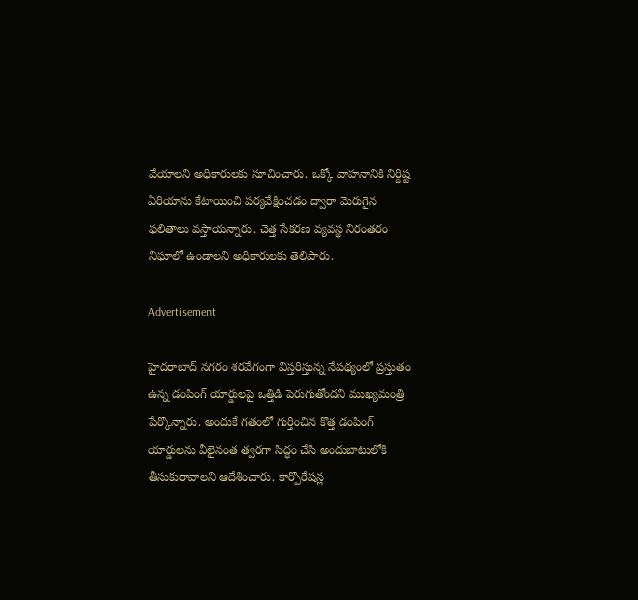వేయాలని అధికారులకు సూచించారు. ఒక్కో వాహనానికి నిర్దిష్ట ఏరియాను కేటాయించి పర్యవేక్షించడం ద్వారా మెరుగైన ఫలితాలు వస్తాయన్నారు. చెత్త సేకరణ వ్యవస్థ నిరంతరం నిఘాలో ఉండాలని అధికారులకు తెలిపారు.

Advertisement

హైదరాబాద్ నగరం శరవేగంగా విస్తరిస్తున్న నేపథ్యంలో ప్రస్తుతం ఉన్న డంపింగ్ యార్డులపై ఒత్తిడి పెరుగుతోందని ముఖ్యమంత్రి పేర్కొన్నారు. అందుకే గతంలో గుర్తించిన కొత్త డంపింగ్ యార్డులను వీలైనంత త్వరగా సిద్ధం చేసి అందుబాటులోకి తీసుకురావాలని ఆదేశించారు. కార్పొరేషన్ల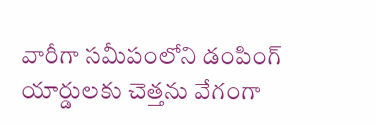వారీగా సమీపంలోని డంపింగ్ యార్డులకు చెత్తను వేగంగా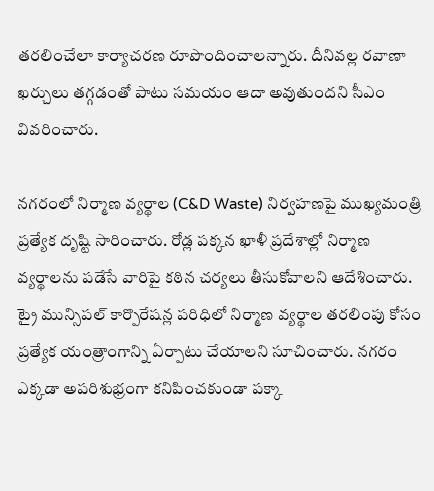తరలించేలా కార్యాచరణ రూపొందించాలన్నారు. దీనివల్ల రవాణా ఖర్చులు తగ్గడంతో పాటు సమయం ఆదా అవుతుందని సీఎం వివరించారు.

నగరంలో నిర్మాణ వ్యర్థాల (C&D Waste) నిర్వహణపై ముఖ్యమంత్రి ప్రత్యేక దృష్టి సారించారు. రోడ్ల పక్కన ఖాళీ ప్రదేశాల్లో నిర్మాణ వ్యర్థాలను పడేసే వారిపై కఠిన చర్యలు తీసుకోవాలని ఆదేశించారు. ట్రై మున్సిపల్ కార్పొరేషన్ల పరిధిలో నిర్మాణ వ్యర్థాల తరలింపు కోసం ప్రత్యేక యంత్రాంగాన్ని ఏర్పాటు చేయాలని సూచించారు. నగరం ఎక్కడా అపరిశుభ్రంగా కనిపించకుండా పక్కా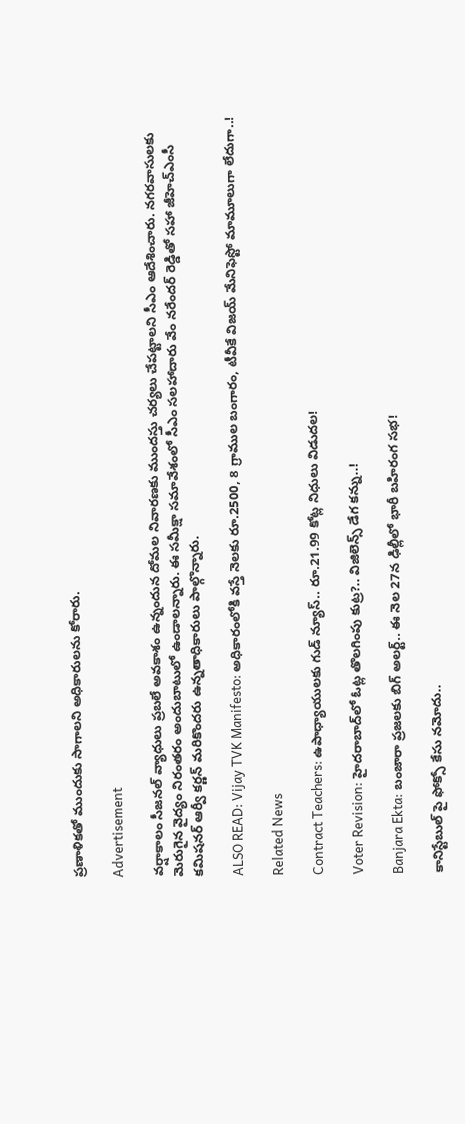ప్రణాళికతో ముందుకు సాగాలని అధికారులను కోరారు.

Advertisement

వర్షాకాలం సీజనల్ వ్యాధులు ప్రబలే అవకాశం ఉన్నందున దోమల నివారణకు ముందస్తు చర్యలు చేపట్టాలని సీఎం ఆదేశించారు. నగరవాసులకు మెరుగైన వైద్యం నిరంతరం అందుబాటులో ఉండాలన్నారు. ఈ సమీక్షా సమావేశంలో సీఎం సలహాదారు వేం నరేందర్ రెడ్డితో సహా జీహెచ్ఎంసీ కమిషనర్ ఆర్వీ కర్ణన్ మరికొందరు ఉన్నతాధికారులు పాల్గొన్నారు.

ALSO READ: Vijay TVK Manifesto: అధికారంలోకి వస్తే నెలకు రూ.2500, 8 గ్రాముల బంగారం, టీవీకే విజయ్ మేనిఫెస్టో మామూలుగా లేదుగా..!

Related News

Contract Teachers: ఉపాధ్యాయులకు గుడ్ న్యూస్.. రూ.21.99 కోట్ల నిధులు విడుదల!

Voter Revision: హైదరాబాద్‌లో ఓట్ల తొలగింపు కుట్ర?.. విజిలెన్స్ డేగ కన్ను..!

Banjara Ekta: బంజారా ప్రజలకు బిగ్ అలర్ట్.. ఈ నెల 27న ఢిల్లీలో భారీ బహిరంగ సభ!

కానిస్టేబుల్ పై ఫోక్సో కేసు నమోదు..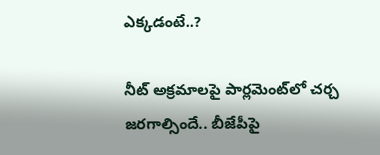ఎక్కడంటే..?

నీట్ అక్రమాలపై పార్లమెంట్‌లో చర్చ జరగాల్సిందే.. బీజేపీపై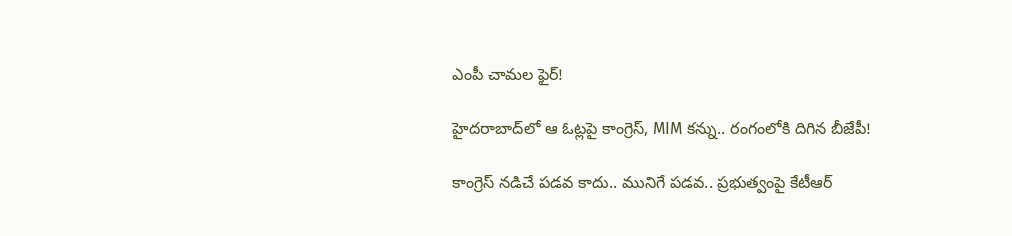ఎంపీ చామల ఫైర్!

హైదరాబాద్‌లో ఆ ఓట్లపై కాంగ్రెస్, MIM కన్ను.. రంగంలోకి దిగిన బీజేపీ!

కాంగ్రెస్ నడిచే పడవ కాదు.. మునిగే పడవ.. ప్రభుత్వంపై కేటీఆర్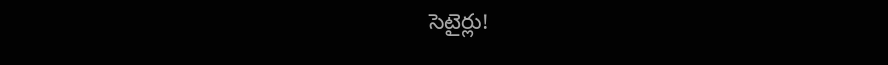సెటైర్లు!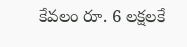కేవలం రూ. 6 లక్షలకే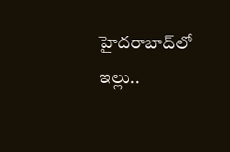హైదరాబాద్‌లో ఇల్లు..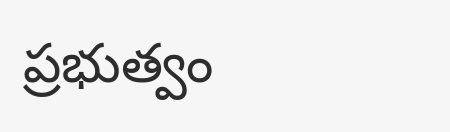ప్రభుత్వం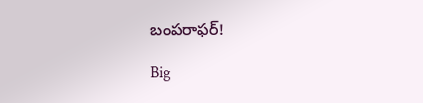బంపరాఫర్!

Big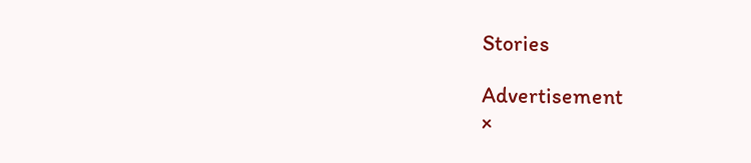Stories

Advertisement
×